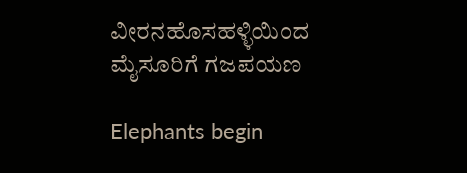ವೀರನಹೊಸಹಳ್ಳಿಯಿಂದ ಮೈಸೂರಿಗೆ ಗಜಪಯಣ

Elephants begin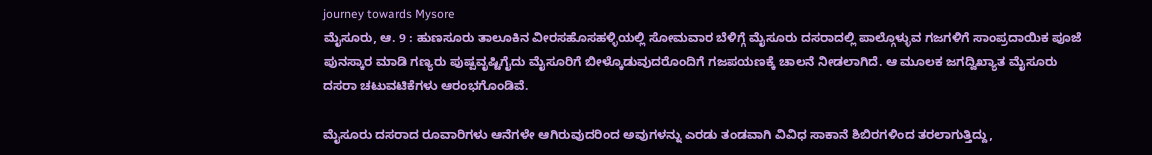journey towards Mysore
ಮೈಸೂರು, ಆ. 9 : ಹುಣಸೂರು ತಾಲೂಕಿನ ವೀರಸಹೊಸಹಳ್ಳಿಯಲ್ಲಿ ಸೋಮವಾರ ಬೆಳಿಗ್ಗೆ ಮೈಸೂರು ದಸರಾದಲ್ಲಿ ಪಾಲ್ಗೊಳ್ಳುವ ಗಜಗಳಿಗೆ ಸಾಂಪ್ರದಾಯಿಕ ಪೂಜೆ ಪುನಸ್ಕಾರ ಮಾಡಿ ಗಣ್ಯರು ಪುಷ್ಪವೃಷ್ಟಿಗೈದು ಮೈಸೂರಿಗೆ ಬೀಳ್ಕೊಡುವುದರೊಂದಿಗೆ ಗಜಪಯಣಕ್ಕೆ ಚಾಲನೆ ನೀಡಲಾಗಿದೆ. ಆ ಮೂಲಕ ಜಗದ್ವಿಖ್ಯಾತ ಮೈಸೂರು ದಸರಾ ಚಟುವಟಿಕೆಗಳು ಆರಂಭಗೊಂಡಿವೆ.

ಮೈಸೂರು ದಸರಾದ ರೂವಾರಿಗಳು ಆನೆಗಳೇ ಆಗಿರುವುದರಿಂದ ಅವುಗಳನ್ನು ಎರಡು ತಂಡವಾಗಿ ವಿವಿಧ ಸಾಕಾನೆ ಶಿಬಿರಗಳಿಂದ ತರಲಾಗುತ್ತಿದ್ದು,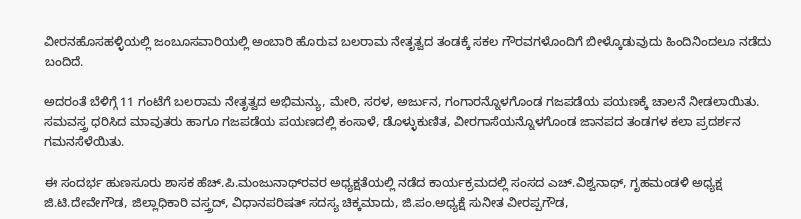ವೀರನಹೊಸಹಳ್ಳಿಯಲ್ಲಿ ಜಂಬೂಸವಾರಿಯಲ್ಲಿ ಅಂಬಾರಿ ಹೊರುವ ಬಲರಾಮ ನೇತೃತ್ವದ ತಂಡಕ್ಕೆ ಸಕಲ ಗೌರವಗಳೊಂದಿಗೆ ಬೀಳ್ಕೊಡುವುದು ಹಿಂದಿನಿಂದಲೂ ನಡೆದು ಬಂದಿದೆ.

ಅದರಂತೆ ಬೆಳಿಗ್ಗೆ 11 ಗಂಟೆಗೆ ಬಲರಾಮ ನೇತೃತ್ವದ ಅಭಿಮನ್ಯು, ಮೇರಿ, ಸರಳ, ಅರ್ಜುನ, ಗಂಗಾರನ್ನೊಳಗೊಂಡ ಗಜಪಡೆಯ ಪಯಣಕ್ಕೆ ಚಾಲನೆ ನೀಡಲಾಯಿತು. ಸಮವಸ್ತ್ರ ಧರಿಸಿದ ಮಾವುತರು ಹಾಗೂ ಗಜಪಡೆಯ ಪಯಣದಲ್ಲಿ ಕಂಸಾಳೆ, ಡೊಳ್ಳುಕುಣಿತ, ವೀರಗಾಸೆಯನ್ನೊಳಗೊಂಡ ಜಾನಪದ ತಂಡಗಳ ಕಲಾ ಪ್ರದರ್ಶನ ಗಮನಸೆಳೆಯಿತು.

ಈ ಸಂದರ್ಭ ಹುಣಸೂರು ಶಾಸಕ ಹೆಚ್.ಪಿ.ಮಂಜುನಾಥ್‌ರವರ ಅಧ್ಯಕ್ಷತೆಯಲ್ಲಿ ನಡೆದ ಕಾರ್ಯಕ್ರಮದಲ್ಲಿ ಸಂಸದ ಎಚ್.ವಿಶ್ವನಾಥ್, ಗೃಹಮಂಡಳಿ ಅಧ್ಯಕ್ಷ ಜಿ.ಟಿ.ದೇವೇಗೌಡ, ಜಿಲ್ಲಾಧಿಕಾರಿ ವಸ್ತ್ರದ್, ವಿಧಾನಪರಿಷತ್ ಸದಸ್ಯ ಚಿಕ್ಕಮಾದು, ಜಿ.ಪಂ.ಅಧ್ಯಕ್ಷೆ ಸುನೀತ ವೀರಪ್ಪಗೌಡ,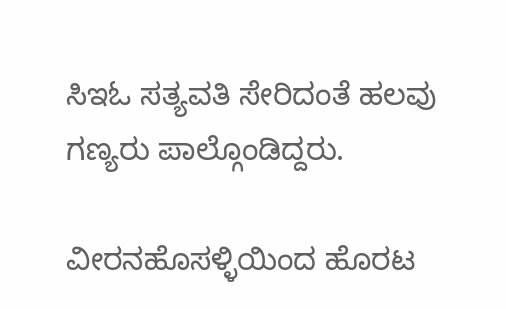ಸಿಇಓ ಸತ್ಯವತಿ ಸೇರಿದಂತೆ ಹಲವು ಗಣ್ಯರು ಪಾಲ್ಗೊಂಡಿದ್ದರು.

ವೀರನಹೊಸಳ್ಳಿಯಿಂದ ಹೊರಟ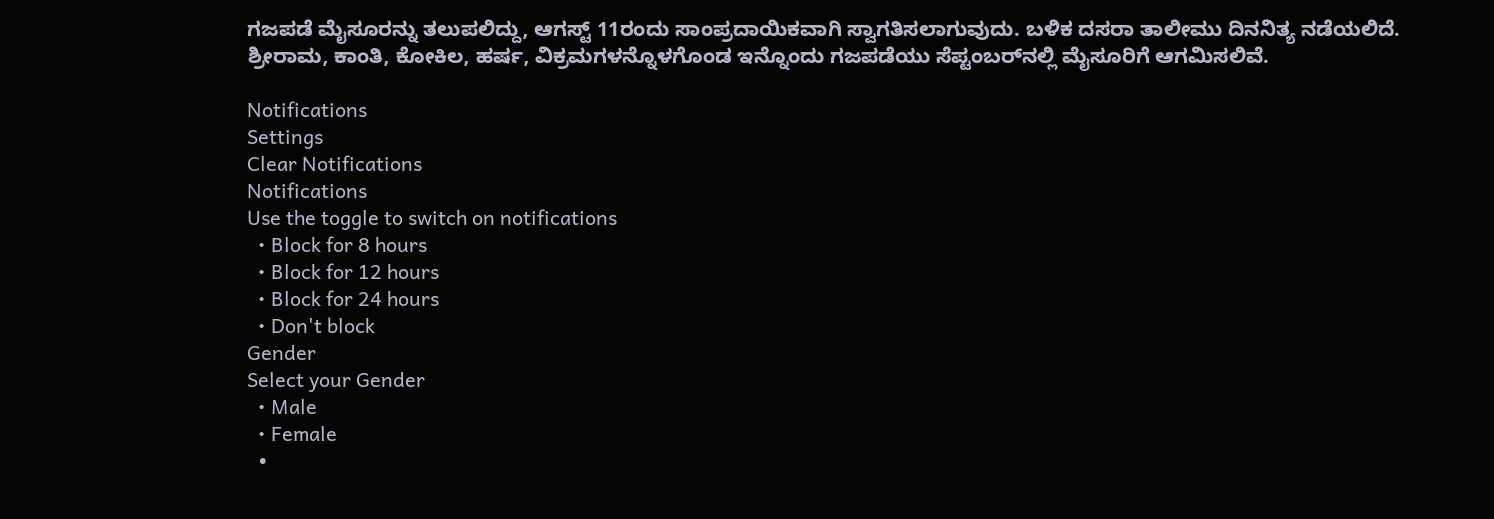ಗಜಪಡೆ ಮೈಸೂರನ್ನು ತಲುಪಲಿದ್ದು, ಆಗಸ್ಟ್ 11ರಂದು ಸಾಂಪ್ರದಾಯಿಕವಾಗಿ ಸ್ವಾಗತಿಸಲಾಗುವುದು. ಬಳಿಕ ದಸರಾ ತಾಲೀಮು ದಿನನಿತ್ಯ ನಡೆಯಲಿದೆ. ಶ್ರೀರಾಮ, ಕಾಂತಿ, ಕೋಕಿಲ, ಹರ್ಷ, ವಿಕ್ರಮಗಳನ್ನೊಳಗೊಂಡ ಇನ್ನೊಂದು ಗಜಪಡೆಯು ಸೆಪ್ಟಂಬರ್‌ನಲ್ಲಿ ಮೈಸೂರಿಗೆ ಆಗಮಿಸಲಿವೆ.

Notifications
Settings
Clear Notifications
Notifications
Use the toggle to switch on notifications
  • Block for 8 hours
  • Block for 12 hours
  • Block for 24 hours
  • Don't block
Gender
Select your Gender
  • Male
  • Female
  •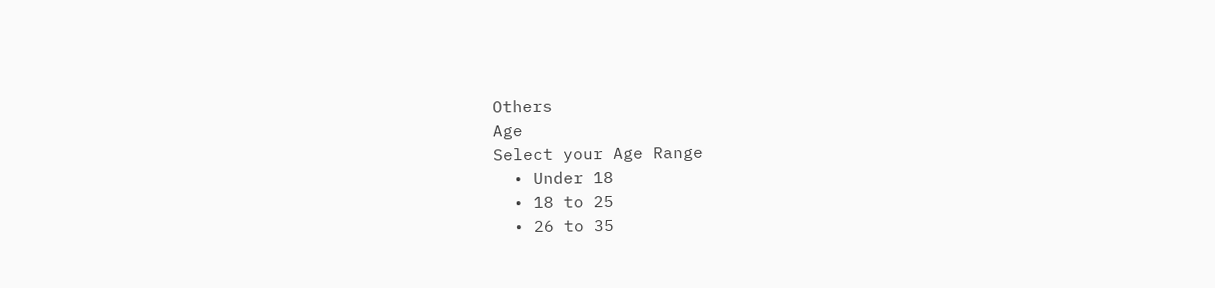Others
Age
Select your Age Range
  • Under 18
  • 18 to 25
  • 26 to 35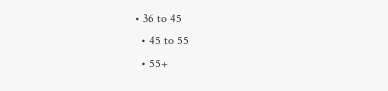• 36 to 45
  • 45 to 55
  • 55+